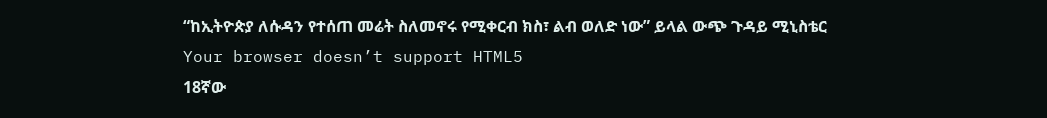“ከኢትዮጵያ ለሱዳን የተሰጠ መሬት ስለመኖሩ የሚቀርብ ክስ፣ ልብ ወለድ ነው” ይላል ውጭ ጉዳይ ሚኒስቴር
Your browser doesn’t support HTML5
18ኛው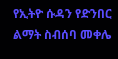የኢትዮ ሱዳን የድንበር ልማት ስብሰባ መቀሌ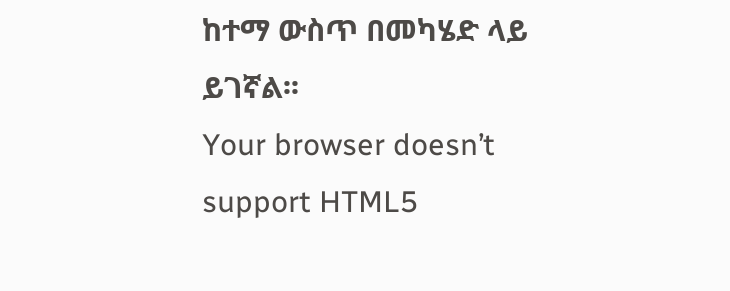ከተማ ውስጥ በመካሄድ ላይ ይገኛል፡፡
Your browser doesn’t support HTML5